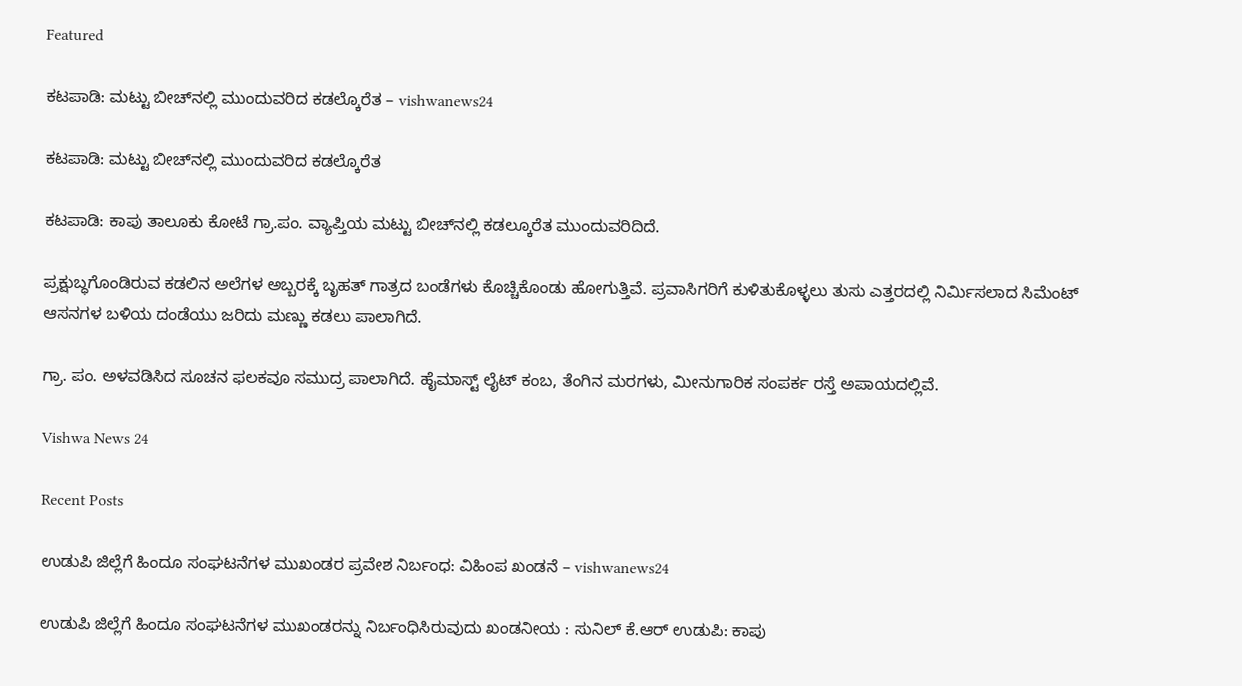Featured

ಕಟಪಾಡಿ: ಮಟ್ಟು ಬೀಚ್‌ನಲ್ಲಿ ಮುಂದುವರಿದ ಕಡಲ್ಕೊರೆತ – vishwanews24

ಕಟಪಾಡಿ: ಮಟ್ಟು ಬೀಚ್‌ನಲ್ಲಿ ಮುಂದುವರಿದ ಕಡಲ್ಕೊರೆತ

ಕಟಪಾಡಿ: ಕಾಪು ತಾಲೂಕು ಕೋಟೆ ಗ್ರಾ.ಪಂ. ವ್ಯಾಪ್ತಿಯ ಮಟ್ಟು ಬೀಚ್‌ನಲ್ಲಿ ಕಡಲ್ಕೂರೆತ ಮುಂದುವರಿದಿದೆ.

ಪ್ರಕ್ಷುಬ್ಧಗೊಂಡಿರುವ ಕಡಲಿನ ಅಲೆಗಳ ಅಬ್ಬರಕ್ಕೆ ಬೃಹತ್ ಗಾತ್ರದ ಬಂಡೆಗಳು ಕೊಚ್ಚಿಕೊಂಡು ಹೋಗುತ್ತಿವೆ. ಪ್ರವಾಸಿಗರಿಗೆ ಕುಳಿತುಕೊಳ್ಳಲು ತುಸು ಎತ್ತರದಲ್ಲಿ ನಿರ್ಮಿಸಲಾದ ಸಿಮೆಂಟ್ ಆಸನಗಳ ಬಳಿಯ ದಂಡೆಯು ಜರಿದು ಮಣ್ಣು ಕಡಲು ಪಾಲಾಗಿದೆ.

ಗ್ರಾ. ಪಂ. ಅಳವಡಿಸಿದ ಸೂಚನ ಫಲಕವೂ ಸಮುದ್ರ ಪಾಲಾಗಿದೆ. ಹೈಮಾಸ್ಟ್ ಲೈಟ್ ಕಂಬ, ತೆಂಗಿನ ಮರಗಳು, ಮೀನುಗಾರಿಕ ಸಂಪರ್ಕ ರಸ್ತೆ ಅಪಾಯದಲ್ಲಿವೆ.

Vishwa News 24

Recent Posts

ಉಡುಪಿ ಜಿಲ್ಲೆಗೆ ಹಿಂದೂ ಸಂಘಟನೆಗಳ ಮುಖಂಡರ ಪ್ರವೇಶ ನಿರ್ಬಂಧ: ವಿಹಿಂಪ ಖಂಡನೆ – vishwanews24

ಉಡುಪಿ ಜಿಲ್ಲೆಗೆ ಹಿಂದೂ ಸಂಘಟನೆಗಳ ಮುಖಂಡರನ್ನು ನಿರ್ಬಂಧಿಸಿರುವುದು ಖಂಡನೀಯ : ಸುನಿಲ್ ಕೆ.ಆರ್ ಉಡುಪಿ: ಕಾಪು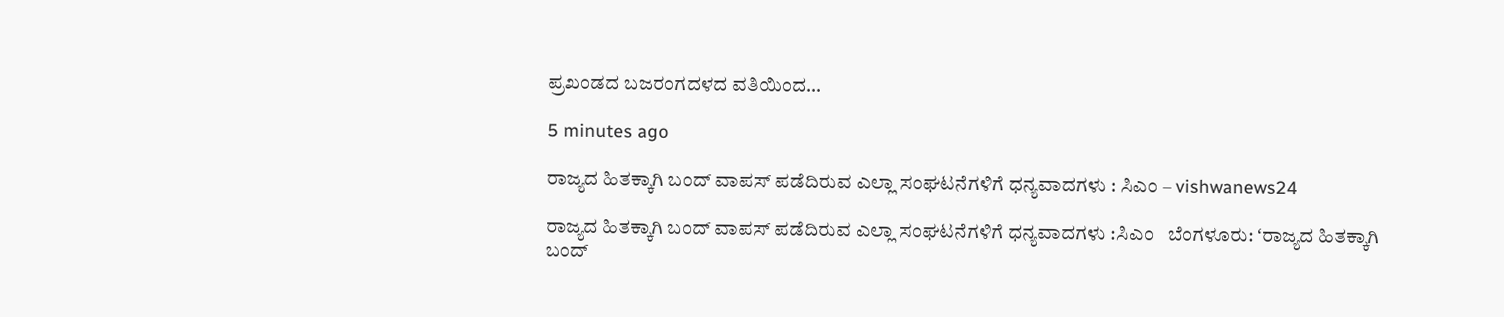ಪ್ರಖಂಡದ ಬಜರಂಗದಳದ ವತಿಯಿಂದ…

5 minutes ago

ರಾಜ್ಯದ ಹಿತಕ್ಕಾಗಿ ಬಂದ್ ವಾಪಸ್ ಪಡೆದಿರುವ ಎಲ್ಲಾ ಸಂಘಟನೆಗಳಿಗೆ ಧನ್ಯವಾದಗಳು : ಸಿಎಂ – vishwanews24

ರಾಜ್ಯದ ಹಿತಕ್ಕಾಗಿ ಬಂದ್ ವಾಪಸ್ ಪಡೆದಿರುವ ಎಲ್ಲಾ ಸಂಘಟನೆಗಳಿಗೆ ಧನ್ಯವಾದಗಳು :ಸಿಎಂ   ಬೆಂಗಳೂರು: ʻರಾಜ್ಯದ ಹಿತಕ್ಕಾಗಿ ಬಂದ್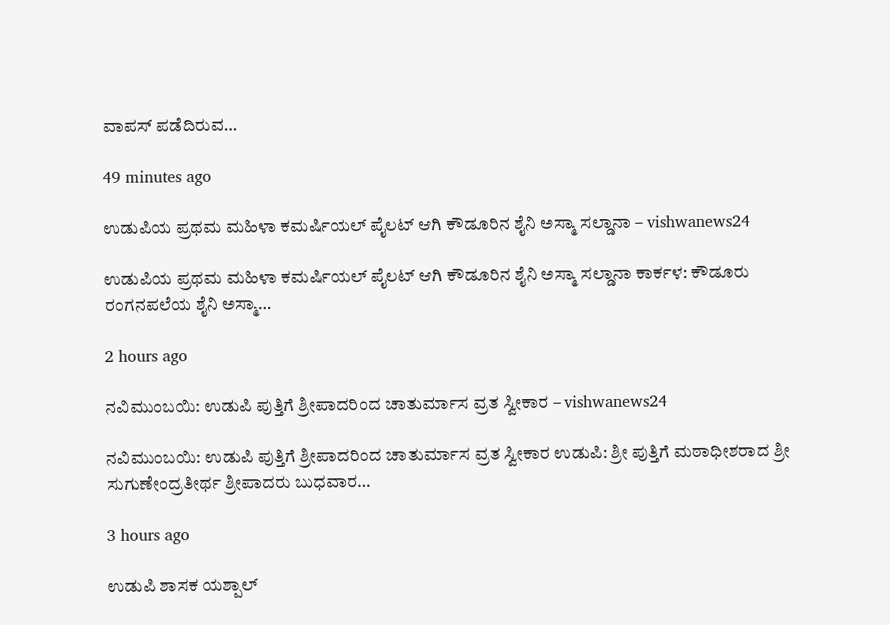ವಾಪಸ್ ಪಡೆದಿರುವ…

49 minutes ago

ಉಡುಪಿಯ ಪ್ರಥಮ ಮಹಿಳಾ ಕಮರ್ಷಿಯಲ್ ಪೈಲಟ್ ಆಗಿ ಕೌಡೂರಿನ ಶೈನಿ ಅಸ್ಮಾ ಸಲ್ಡಾನಾ – vishwanews24

ಉಡುಪಿಯ ಪ್ರಥಮ ಮಹಿಳಾ ಕಮರ್ಷಿಯಲ್ ಪೈಲಟ್ ಆಗಿ ಕೌಡೂರಿನ ಶೈನಿ ಅಸ್ಮಾ ಸಲ್ಡಾನಾ ಕಾರ್ಕಳ: ಕೌಡೂರು ರಂಗನಪಲೆಯ ಶೈನಿ ಅಸ್ಮಾ…

2 hours ago

ನವಿಮುಂಬಯಿ: ಉಡುಪಿ ಪುತ್ತಿಗೆ ಶ್ರೀಪಾದರಿಂದ ಚಾತುರ್ಮಾಸ ವ್ರತ ಸ್ವೀಕಾರ – vishwanews24

ನವಿಮುಂಬಯಿ: ಉಡುಪಿ ಪುತ್ತಿಗೆ ಶ್ರೀಪಾದರಿಂದ ಚಾತುರ್ಮಾಸ ವ್ರತ ಸ್ವೀಕಾರ ಉಡುಪಿ: ಶ್ರೀ ಪುತ್ತಿಗೆ ಮಠಾಧೀಶರಾದ ಶ್ರೀ ಸುಗುಣೇಂದ್ರತೀರ್ಥ ಶ್ರೀಪಾದರು ಬುಧವಾರ…

3 hours ago

ಉಡುಪಿ ಶಾಸಕ ಯಶ್ಪಾಲ್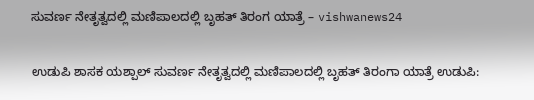ಸುವರ್ಣ ನೇತೃತ್ವದಲ್ಲಿ ಮಣಿಪಾಲದಲ್ಲಿ ಬೃಹತ್‌ ತಿರಂಗ ಯಾತ್ರೆ – vishwanews24

ಉಡುಪಿ ಶಾಸಕ ಯಶ್ಪಾಲ್ ಸುವರ್ಣ ನೇತೃತ್ವದಲ್ಲಿ ಮಣಿಪಾಲದಲ್ಲಿ ಬೃಹತ್‌ ತಿರಂಗಾ ಯಾತ್ರೆ ಉಡುಪಿ: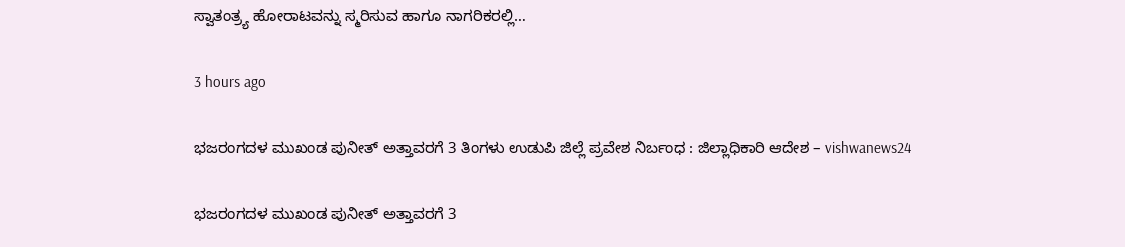ಸ್ವಾತಂತ್ರ್ಯ ಹೋರಾಟವನ್ನು ಸ್ಮರಿಸುವ ಹಾಗೂ ನಾಗರಿಕರಲ್ಲಿ…

3 hours ago

ಭಜರಂಗದಳ ಮುಖಂಡ ಪುನೀತ್ ಅತ್ತಾವರಗೆ 3 ತಿಂಗಳು ಉಡುಪಿ ಜಿಲ್ಲೆ ಪ್ರವೇಶ ನಿರ್ಬಂಧ : ಜಿಲ್ಲಾಧಿಕಾರಿ ಆದೇಶ – vishwanews24

ಭಜರಂಗದಳ ಮುಖಂಡ ಪುನೀತ್ ಅತ್ತಾವರಗೆ 3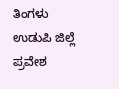ತಿಂಗಳು ಉಡುಪಿ ಜಿಲ್ಲೆ ಪ್ರವೇಶ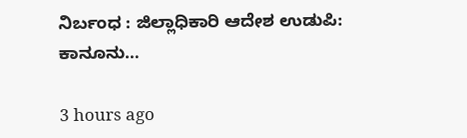ನಿರ್ಬಂಧ : ಜಿಲ್ಲಾಧಿಕಾರಿ ಆದೇಶ ಉಡುಪಿ: ಕಾನೂನು…

3 hours ago